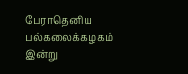பேராதெனிய பல்கலைக்கழகம் இன்று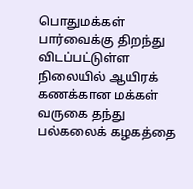பொதுமக்கள் பார்வைக்கு திறந்து விடப்பட்டுள்ள நிலையில் ஆயிரக் கணக்கான மக்கள் வருகை தந்து பல்கலைக் கழகத்தை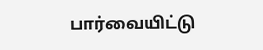பார்வையிட்டு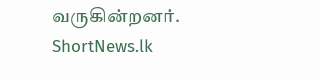வருகின்றனர்.
ShortNews.lk